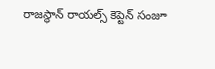రాజస్థాన్ రాయల్స్ కెప్టెన్ సంజూ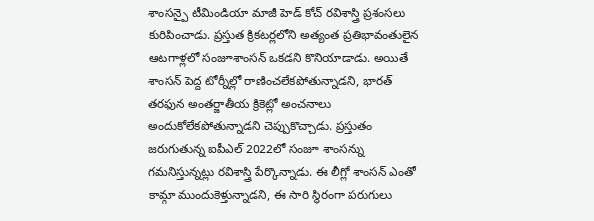శాంసన్పై టీమిండియా మాజీ హెడ్ కోచ్ రవిశాస్త్రి ప్రశంసలు కురిపించాడు. ప్రస్తుత క్రికటర్లలోని అత్యంత ప్రతిభావంతులైన ఆటగాళ్లలో సంజూశాంసన్ ఒకడని కొనియాడాడు. అయితే శాంసన్ పెద్ద టోర్నీల్లో రాణించలేకపోతున్నాడని, భారత్ తరఫున అంతర్జాతీయ క్రికెట్లో అంచనాలు అందుకోలేకపోతున్నాడని చెప్పుకొచ్చాడు. ప్రస్తుతం జరుగుతున్న ఐపీఎల్ 2022లో సంజూ శాంసన్ను గమనిస్తున్నట్లు రవిశాస్త్రి పేర్కొన్నాడు. ఈ లీగ్లో శాంసన్ ఎంతో కామ్గా ముందుకెళ్తున్నాడని, ఈ సారి స్థిరంగా పరుగులు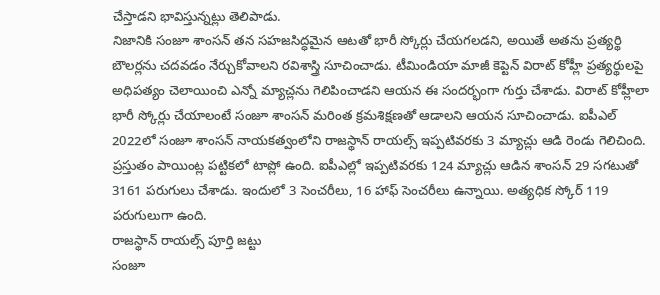చేస్తాడని భావిస్తున్నట్లు తెలిపాడు.
నిజానికి సంజూ శాంసన్ తన సహజసిద్ధమైన ఆటతో భారీ స్కోర్లు చేయగలడని, అయితే అతను ప్రత్యర్థి బౌలర్లను చదవడం నేర్చుకోవాలని రవిశాస్త్రి సూచించాడు. టీమిండియా మాజీ కెప్టెన్ విరాట్ కోహ్లీ ప్రత్యర్థులపై అధిపత్యం చెలాయించి ఎన్నో మ్యాచ్లను గెలిపించాడని ఆయన ఈ సందర్భంగా గుర్తు చేశాడు. విరాట్ కోహ్లీలా భారీ స్కోర్లు చేయాలంటే సంజూ శాంసన్ మరింత క్రమశిక్షణతో ఆడాలని ఆయన సూచించాడు. ఐపీఎల్ 2022లో సంజూ శాంసన్ నాయకత్వంలోని రాజస్థాన్ రాయల్స్ ఇప్పటివరకు 3 మ్యాచ్లు ఆడి రెండు గెలిచింది. ప్రస్తుతం పాయింట్ల పట్టికలో టాప్లో ఉంది. ఐపీఎల్లో ఇప్పటివరకు 124 మ్యాచ్లు ఆడిన శాంసన్ 29 సగటుతో 3161 పరుగులు చేశాడు. ఇందులో 3 సెంచరీలు, 16 హాఫ్ సెంచరీలు ఉన్నాయి. అత్యధిక స్కోర్ 119 పరుగులుగా ఉంది.
రాజస్థాన్ రాయల్స్ పూర్తి జట్టు
సంజూ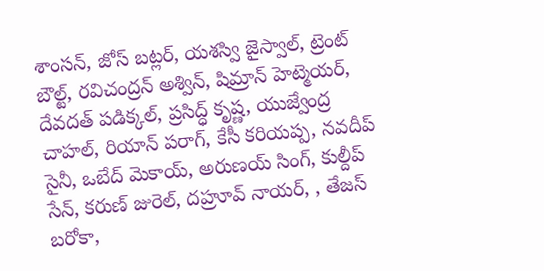శాంసన్, జోస్ బట్లర్, యశస్వి జైస్వాల్, ట్రెంట్ బౌల్ట్, రవిచంద్రన్ అశ్విన్, షిమ్రాన్ హెట్మెయర్, దేవదత్ పడిక్కల్, ప్రసిద్ధ్ కృష్ణ, యుజ్వేంద్ర చాహల్, రియాన్ పరాగ్, కేసీ కరియప్ప, నవదీప్ సైనీ, ఒబేద్ మెకాయ్, అరుణయ్ సింగ్, కుల్దీప్ సేన్, కరుణ్ జురెల్, దహ్రూవ్ నాయర్, , తేజస్ బరోకా,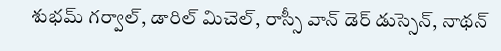శుభమ్ గర్వాల్, డారిల్ మిచెల్, రాస్సీ వాన్ డెర్ డుస్సెన్, నాథన్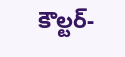కౌల్టర్-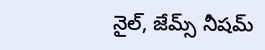నైల్, జేమ్స్ నీషమ్